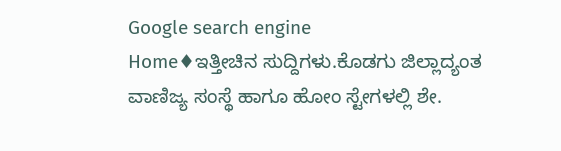Google search engine
Home♦ಇತ್ತೀಚಿನ ಸುದ್ದಿಗಳು.ಕೊಡಗು ಜಿಲ್ಲಾದ್ಯಂತ ವಾಣಿಜ್ಯ ಸಂಸ್ಥೆ ಹಾಗೂ ಹೋಂ ಸ್ಟೇಗಳಲ್ಲಿ ಶೇ.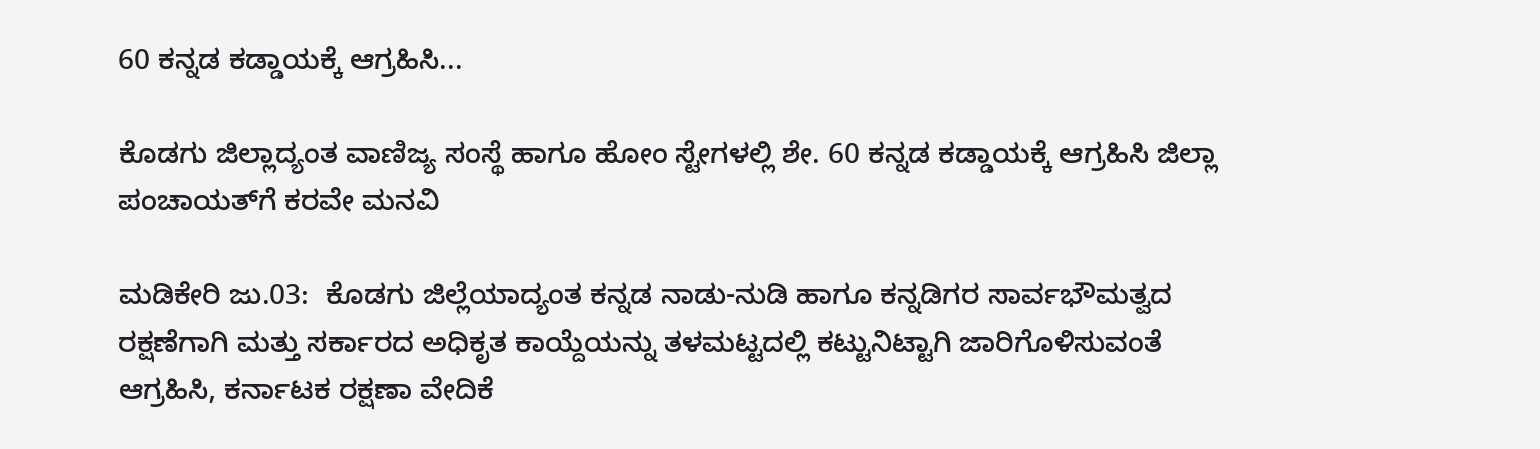60 ಕನ್ನಡ ಕಡ್ಡಾಯಕ್ಕೆ ಆಗ್ರಹಿಸಿ...

ಕೊಡಗು ಜಿಲ್ಲಾದ್ಯಂತ ವಾಣಿಜ್ಯ ಸಂಸ್ಥೆ ಹಾಗೂ ಹೋಂ ಸ್ಟೇಗಳಲ್ಲಿ ಶೇ. 60 ಕನ್ನಡ ಕಡ್ಡಾಯಕ್ಕೆ ಆಗ್ರಹಿಸಿ ಜಿಲ್ಲಾ ಪಂಚಾಯತ್‌ಗೆ ಕರವೇ ಮನವಿ

ಮಡಿಕೇರಿ ಜು.03:  ಕೊಡಗು ಜಿಲ್ಲೆಯಾದ್ಯಂತ ಕನ್ನಡ ನಾಡು-ನುಡಿ ಹಾಗೂ ಕನ್ನಡಿಗರ ಸಾರ್ವಭೌಮತ್ವದ ರಕ್ಷಣೆಗಾಗಿ ಮತ್ತು ಸರ್ಕಾರದ ಅಧಿಕೃತ ಕಾಯ್ದೆಯನ್ನು ತಳಮಟ್ಟದಲ್ಲಿ ಕಟ್ಟುನಿಟ್ಟಾಗಿ ಜಾರಿಗೊಳಿಸುವಂತೆ ಆಗ್ರಹಿಸಿ, ಕರ್ನಾಟಕ ರಕ್ಷಣಾ ವೇದಿಕೆ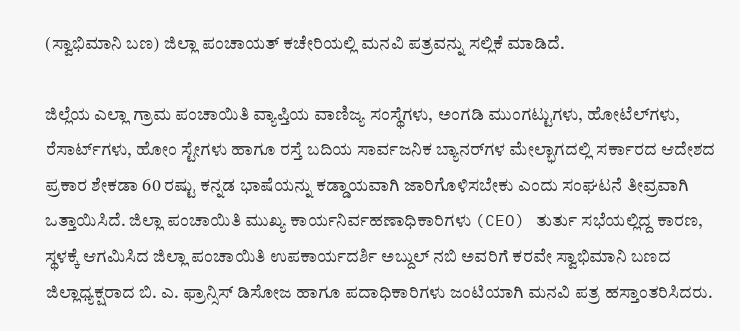(ಸ್ವಾಭಿಮಾನಿ ಬಣ) ಜಿಲ್ಲಾ ಪಂಚಾಯತ್ ಕಚೇರಿಯಲ್ಲಿ ಮನವಿ ಪತ್ರವನ್ನು ಸಲ್ಲಿಕೆ ಮಾಡಿದೆ.

ಜಿಲ್ಲೆಯ ಎಲ್ಲಾ ಗ್ರಾಮ ಪಂಚಾಯಿತಿ ವ್ಯಾಪ್ತಿಯ ವಾಣಿಜ್ಯ ಸಂಸ್ಥೆಗಳು, ಅಂಗಡಿ ಮುಂಗಟ್ಟುಗಳು, ಹೋಟೆಲ್‌ಗಳು, ರೆಸಾರ್ಟ್‌ಗಳು, ಹೋಂ ಸ್ಟೇಗಳು ಹಾಗೂ ರಸ್ತೆ ಬದಿಯ ಸಾರ್ವಜನಿಕ ಬ್ಯಾನರ್‌ಗಳ ಮೇಲ್ಭಾಗದಲ್ಲಿ ಸರ್ಕಾರದ ಆದೇಶದ ಪ್ರಕಾರ ಶೇಕಡಾ 60 ರಷ್ಟು ಕನ್ನಡ ಭಾಷೆಯನ್ನು ಕಡ್ಡಾಯವಾಗಿ ಜಾರಿಗೊಳಿಸಬೇಕು ಎಂದು ಸಂಘಟನೆ ತೀವ್ರವಾಗಿ ಒತ್ತಾಯಿಸಿದೆ. ಜಿಲ್ಲಾ ಪಂಚಾಯಿತಿ ಮುಖ್ಯ ಕಾರ್ಯನಿರ್ವಹಣಾಧಿಕಾರಿಗಳು (CEO) ತುರ್ತು ಸಭೆಯಲ್ಲಿದ್ದ ಕಾರಣ, ಸ್ಥಳಕ್ಕೆ ಆಗಮಿಸಿದ ಜಿಲ್ಲಾ ಪಂಚಾಯಿತಿ ಉಪಕಾರ್ಯದರ್ಶಿ ಅಬ್ದುಲ್ ನಬಿ ಅವರಿಗೆ ಕರವೇ ಸ್ವಾಭಿಮಾನಿ ಬಣದ ಜಿಲ್ಲಾಧ್ಯಕ್ಷರಾದ ಬಿ. ಎ. ಫ್ರಾನ್ಸಿಸ್ ಡಿಸೋಜ ಹಾಗೂ ಪದಾಧಿಕಾರಿಗಳು ಜಂಟಿಯಾಗಿ ಮನವಿ ಪತ್ರ ಹಸ್ತಾಂತರಿಸಿದರು.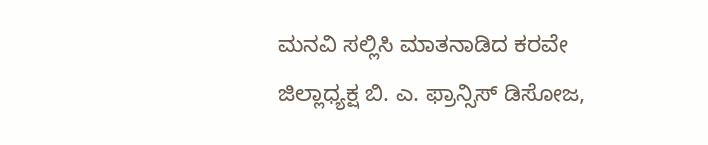ಮನವಿ ಸಲ್ಲಿಸಿ ಮಾತನಾಡಿದ ಕರವೇ ಜಿಲ್ಲಾಧ್ಯಕ್ಷ ಬಿ. ಎ. ಫ್ರಾನ್ಸಿಸ್ ಡಿಸೋಜ,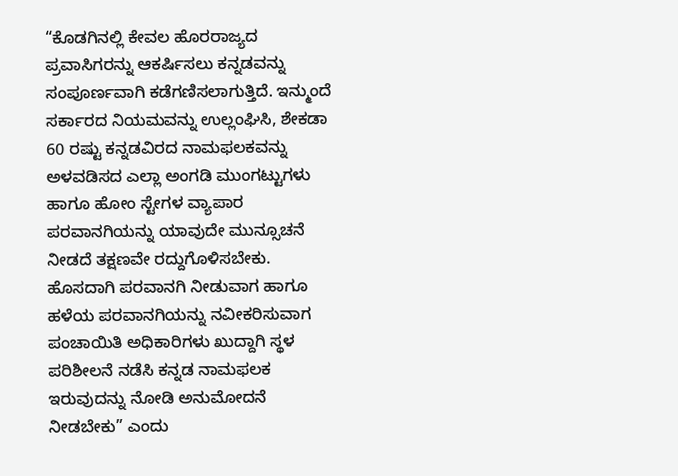“ಕೊಡಗಿನಲ್ಲಿ ಕೇವಲ ಹೊರರಾಜ್ಯದ ಪ್ರವಾಸಿಗರನ್ನು ಆಕರ್ಷಿಸಲು ಕನ್ನಡವನ್ನು ಸಂಪೂರ್ಣವಾಗಿ ಕಡೆಗಣಿಸಲಾಗುತ್ತಿದೆ. ಇನ್ಮುಂದೆ ಸರ್ಕಾರದ ನಿಯಮವನ್ನು ಉಲ್ಲಂಘಿಸಿ, ಶೇಕಡಾ 60 ರಷ್ಟು ಕನ್ನಡವಿರದ ನಾಮಫಲಕವನ್ನು ಅಳವಡಿಸದ ಎಲ್ಲಾ ಅಂಗಡಿ ಮುಂಗಟ್ಟುಗಳು ಹಾಗೂ ಹೋಂ ಸ್ಟೇಗಳ ವ್ಯಾಪಾರ ಪರವಾನಗಿಯನ್ನು ಯಾವುದೇ ಮುನ್ಸೂಚನೆ ನೀಡದೆ ತಕ್ಷಣವೇ ರದ್ದುಗೊಳಿಸಬೇಕು. ಹೊಸದಾಗಿ ಪರವಾನಗಿ ನೀಡುವಾಗ ಹಾಗೂ ಹಳೆಯ ಪರವಾನಗಿಯನ್ನು ನವೀಕರಿಸುವಾಗ ಪಂಚಾಯಿತಿ ಅಧಿಕಾರಿಗಳು ಖುದ್ದಾಗಿ ಸ್ಥಳ ಪರಿಶೀಲನೆ ನಡೆಸಿ ಕನ್ನಡ ನಾಮಫಲಕ ಇರುವುದನ್ನು ನೋಡಿ ಅನುಮೋದನೆ ನೀಡಬೇಕು” ಎಂದು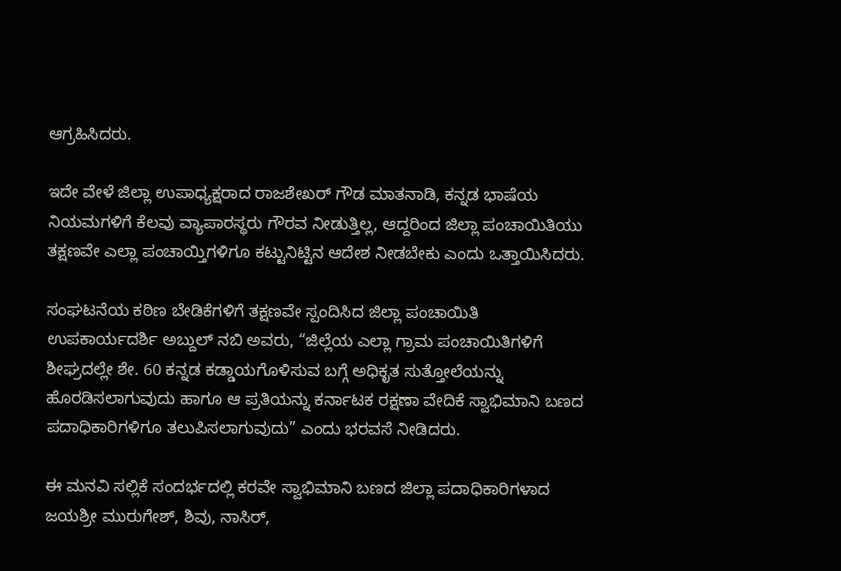ಆಗ್ರಹಿಸಿದರು.

ಇದೇ ವೇಳೆ ಜಿಲ್ಲಾ ಉಪಾಧ್ಯಕ್ಷರಾದ ರಾಜಶೇಖರ್ ಗೌಡ ಮಾತನಾಡಿ, ಕನ್ನಡ ಭಾಷೆಯ ನಿಯಮಗಳಿಗೆ ಕೆಲವು ವ್ಯಾಪಾರಸ್ಥರು ಗೌರವ ನೀಡುತ್ತಿಲ್ಲ, ಆದ್ದರಿಂದ ಜಿಲ್ಲಾ ಪಂಚಾಯಿತಿಯು ತಕ್ಷಣವೇ ಎಲ್ಲಾ ಪಂಚಾಯ್ತಿಗಳಿಗೂ ಕಟ್ಟುನಿಟ್ಟಿನ ಆದೇಶ ನೀಡಬೇಕು ಎಂದು ಒತ್ತಾಯಿಸಿದರು.

ಸಂಘಟನೆಯ ಕಠಿಣ ಬೇಡಿಕೆಗಳಿಗೆ ತಕ್ಷಣವೇ ಸ್ಪಂದಿಸಿದ ಜಿಲ್ಲಾ ಪಂಚಾಯಿತಿ ಉಪಕಾರ್ಯದರ್ಶಿ ಅಬ್ದುಲ್ ನಬಿ ಅವರು, “ಜಿಲ್ಲೆಯ ಎಲ್ಲಾ ಗ್ರಾಮ ಪಂಚಾಯಿತಿಗಳಿಗೆ ಶೀಘ್ರದಲ್ಲೇ ಶೇ. 60 ಕನ್ನಡ ಕಡ್ಡಾಯಗೊಳಿಸುವ ಬಗ್ಗೆ ಅಧಿಕೃತ ಸುತ್ತೋಲೆಯನ್ನು ಹೊರಡಿಸಲಾಗುವುದು ಹಾಗೂ ಆ ಪ್ರತಿಯನ್ನು ಕರ್ನಾಟಕ ರಕ್ಷಣಾ ವೇದಿಕೆ ಸ್ವಾಭಿಮಾನಿ ಬಣದ ಪದಾಧಿಕಾರಿಗಳಿಗೂ ತಲುಪಿಸಲಾಗುವುದು” ಎಂದು ಭರವಸೆ ನೀಡಿದರು.

ಈ ಮನವಿ ಸಲ್ಲಿಕೆ ಸಂದರ್ಭದಲ್ಲಿ ಕರವೇ ಸ್ವಾಭಿಮಾನಿ ಬಣದ ಜಿಲ್ಲಾ ಪದಾಧಿಕಾರಿಗಳಾದ ಜಯಶ್ರೀ ಮುರುಗೇಶ್, ಶಿವು, ನಾಸಿರ್,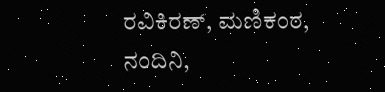ರವಿಕಿರಣ್, ಮಣಿಕಂಠ, ನಂದಿನಿ,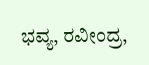ಭವ್ಯ, ರವೀಂದ್ರ,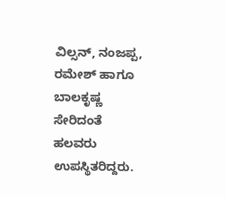ವಿಲ್ಸನ್, ನಂಜಪ್ಪ, ರಮೇಶ್ ಹಾಗೂ ಬಾಲಕೃಷ್ಣ ಸೇರಿದಂತೆ ಹಲವರು ಉಪಸ್ಥಿತರಿದ್ದರು.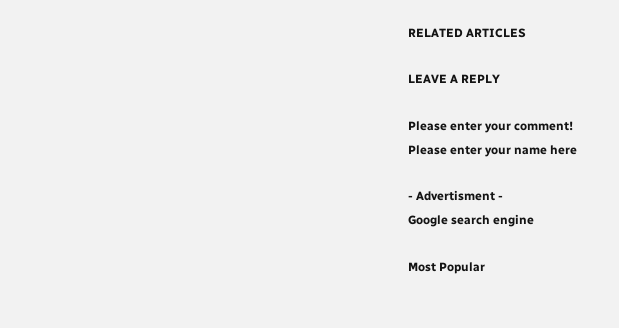RELATED ARTICLES

LEAVE A REPLY

Please enter your comment!
Please enter your name here

- Advertisment -
Google search engine

Most Popular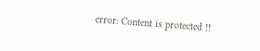error: Content is protected !!